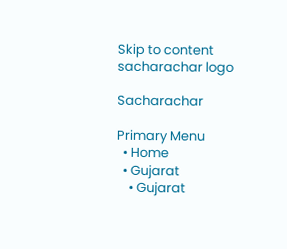Skip to content
sacharachar logo

Sacharachar

Primary Menu
  • Home
  • Gujarat
    • Gujarat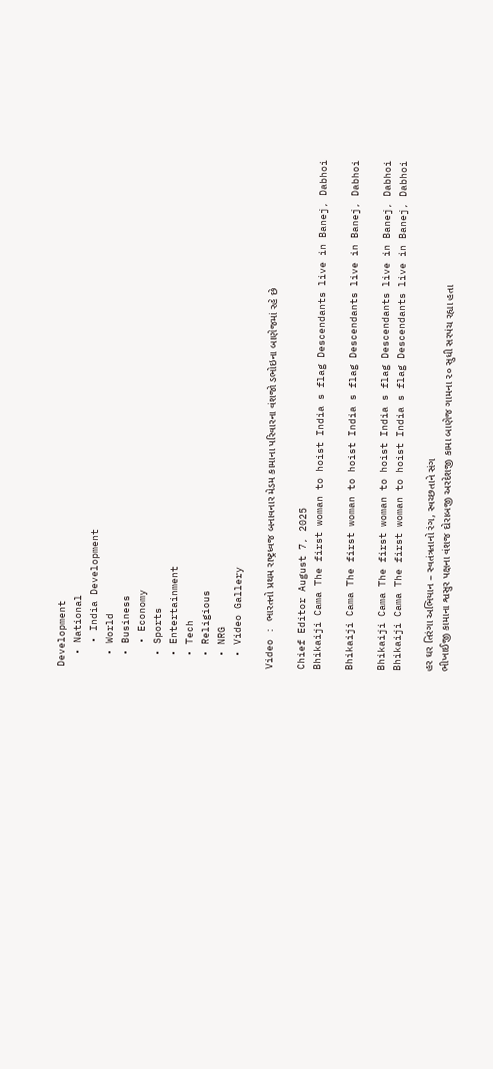Development
  • National
    • India Development
  • World
  • Business
    • Economy
  • Sports
  • Entertainment
  • Tech
  • Religious
  • NRG
  • Video Gallery

Video : ભારતનો પ્રથમ રાષ્ટ્રધ્વજ બનાવનાર મેડમ કામાના પરિવારના વંશજો ડભોઇના બાણેજમાં રહે છે

Chief Editor August 7, 2025
Bhikaiji Cama The first woman to hoist India s flag Descendants live in Banej, Dabhoi

Bhikaiji Cama The first woman to hoist India s flag Descendants live in Banej, Dabhoi

Bhikaiji Cama The first woman to hoist India s flag Descendants live in Banej, Dabhoi
Bhikaiji Cama The first woman to hoist India s flag Descendants live in Banej, Dabhoi

હર ઘર તિરંગા અભિયાન – સ્વતંત્રતાનો રંગ, સ્વચ્છતાને સંગ
ભીખાઈજી કામાના શ્વસુર પક્ષના વંશજ દોરાબજી અરદેશજી કામા બાણેજ ગામના ૨૦ સુધી સરપંચ રહ્યા હતા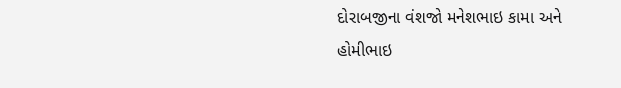દોરાબજીના વંશજો મનેશભાઇ કામા અને હોમીભાઇ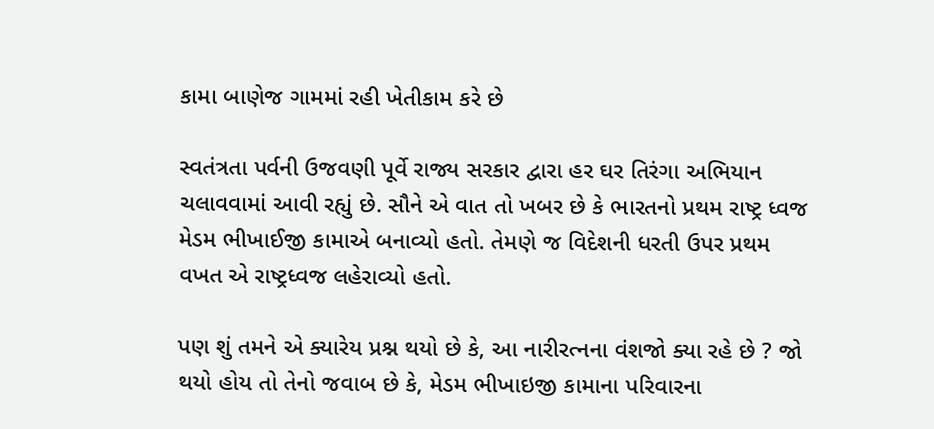કામા બાણેજ ગામમાં રહી ખેતીકામ કરે છે

સ્વતંત્રતા પર્વની ઉજવણી પૂર્વે રાજ્ય સરકાર દ્વારા હર ઘર તિરંગા અભિયાન ચલાવવામાં આવી રહ્યું છે. સૌને એ વાત તો ખબર છે કે ભારતનો પ્રથમ રાષ્ટ્ર ધ્વજ મેડમ ભીખાઈજી કામાએ બનાવ્યો હતો. તેમણે જ વિદેશની ધરતી ઉપર પ્રથમ વખત એ રાષ્ટ્રધ્વજ લહેરાવ્યો હતો.

પણ શું તમને એ ક્યારેય પ્રશ્ન થયો છે કે, આ નારીરત્નના વંશજો ક્યા રહે છે ? જો થયો હોય તો તેનો જવાબ છે કે, મેડમ ભીખાઇજી કામાના પરિવારના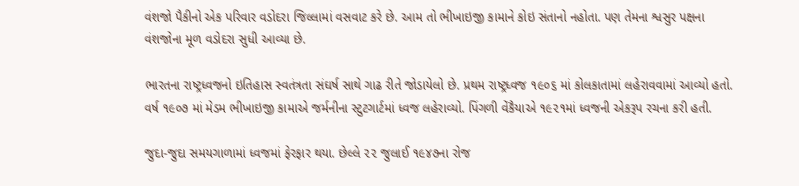વંશજો પૈકીનો એક પરિવાર વડોદરા જિલ્લામાં વસવાટ કરે છે. આમ તો ભીખાઇજી કામાને કોઇ સંતાનો નહોતા. પણ તેમના શ્વસુર પક્ષના વંશજોના મૂળ વડોદરા સુધી આવ્યા છે.

ભારતના રાષ્ટ્રધ્વજનો ઇતિહાસ સ્વતંત્રતા સંઘર્ષ સાથે ગાઢ રીતે જોડાયેલો છે. પ્રથમ રાષ્ટ્રધ્વજ ૧૯૦૬ માં કોલકાતામાં લહેરાવવામાં આવ્યો હતો. વર્ષ ૧૯૦૭ માં મેડમ ભીખાઇજી કામાએ જર્મનીના સ્ટુટગાર્ટમાં ધ્વજ લહેરાવ્યો. પિંગળી વેંકૈયાએ ૧૯૨૧માં ધ્વજની એકરૂપ રચના કરી હતી.

જુદા-જુદા સમયગાળામાં ધ્વજમાં ફેરફાર થયા. છેલ્લે ૨૨ જુલાઈ ૧૯૪૭ના રોજ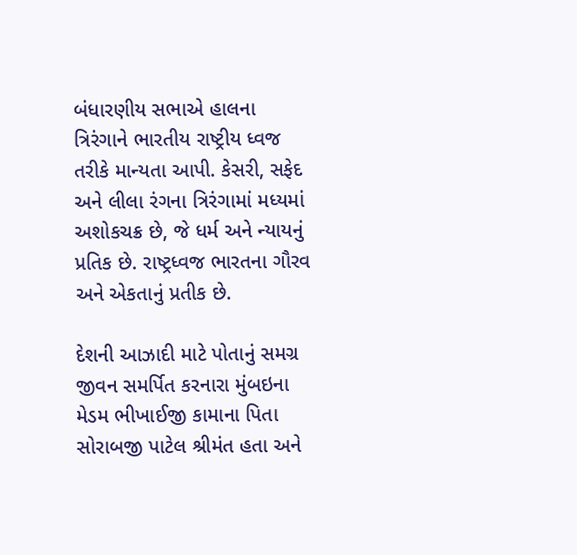બંધારણીય સભાએ હાલના ત્રિરંગાને ભારતીય રાષ્ટ્રીય ધ્વજ તરીકે માન્યતા આપી. કેસરી, સફેદ અને લીલા રંગના ત્રિરંગામાં મધ્યમાં અશોકચક્ર છે, જે ધર્મ અને ન્યાયનું પ્રતિક છે. રાષ્ટ્રધ્વજ ભારતના ગૌરવ અને એકતાનું પ્રતીક છે.

દેશની આઝાદી માટે પોતાનું સમગ્ર જીવન સમર્પિત કરનારા મુંબઇના મેડમ ભીખાઈજી કામાના પિતા સોરાબજી પાટેલ શ્રીમંત હતા અને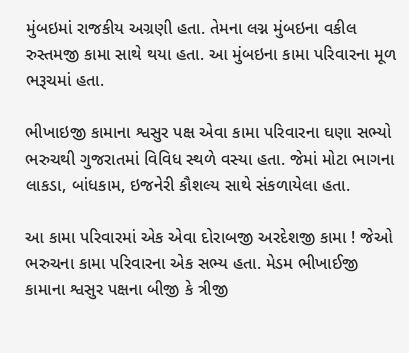મુંબઇમાં રાજકીય અગ્રણી હતા. તેમના લગ્ન મુંબઇના વકીલ રુસ્તમજી કામા સાથે થયા હતા. આ મુંબઇના કામા પરિવારના મૂળ ભરૂચમાં હતા.

ભીખાઇજી કામાના શ્વસુર પક્ષ એવા કામા પરિવારના ઘણા સભ્યો ભરુચથી ગુજરાતમાં વિવિધ સ્થળે વસ્યા હતા. જેમાં મોટા ભાગના લાકડા, બાંધકામ, ઇજનેરી કૌશલ્ય સાથે સંકળાયેલા હતા.

આ કામા પરિવારમાં એક એવા દોરાબજી અરદેશજી કામા ! જેઓ ભરુચના કામા પરિવારના એક સભ્ય હતા. મેડમ ભીખાઈજી કામાના શ્વસુર પક્ષના બીજી કે ત્રીજી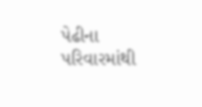પેઢીના પરિવારમાંથી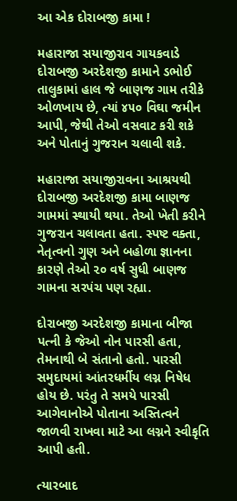આ એક દોરાબજી કામા !

મહારાજા સયાજીરાવ ગાયકવાડે દોરાબજી અરદેશજી કામાને ડભોઈ તાલુકામાં હાલ જે બાણજ ગામ તરીકે ઓળખાય છે, ત્યાં ૪૫૦ વિઘા જમીન આપી, જેથી તેઓ વસવાટ કરી શકે અને પોતાનું ગુજરાન ચલાવી શકે.

મહારાજા સયાજીરાવના આશ્રયથી દોરાબજી અરદેશજી કામા બાણજ ગામમાં સ્થાયી થયા. તેઓ ખેતી કરીને ગુજરાન ચલાવતા હતા. સ્પષ્ટ વક્તા, નેતૃત્વનો ગુણ અને બહોળા જ્ઞાનના કારણે તેઓ ૨૦ વર્ષ સુધી બાણજ ગામના સરપંચ પણ રહ્યા.

દોરાબજી અરદેશજી કામાના બીજા પત્ની કે જેઓ નોન પારસી હતા, તેમનાથી બે સંતાનો હતો. પારસી સમુદાયમાં આંતરધર્મીય લગ્ન નિષેધ હોય છે. પરંતુ તે સમયે પારસી આગેવાનોએ પોતાના અસ્તિત્વને જાળવી રાખવા માટે આ લગ્નને સ્વીકૃતિ આપી હતી.

ત્યારબાદ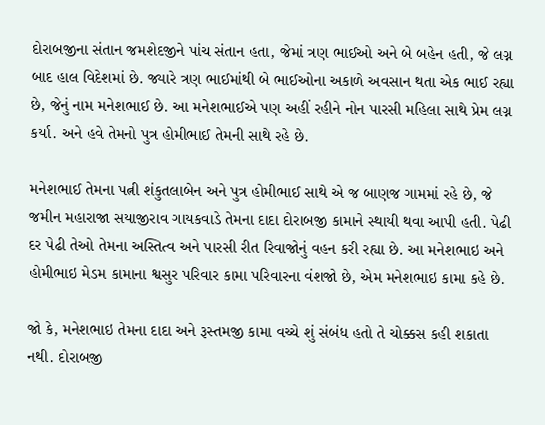દોરાબજીના સંતાન જમશેદજીને પાંચ સંતાન હતા, જેમાં ત્રણ ભાઈઓ અને બે બહેન હતી, જે લગ્ન બાદ હાલ વિદેશમાં છે. જ્યારે ત્રણ ભાઈમાંથી બે ભાઈઓના અકાળે અવસાન થતા એક ભાઈ રહ્યા છે, જેનું નામ મનેશભાઈ છે. આ મનેશભાઈએ પણ અહીં રહીને નોન પારસી મહિલા સાથે પ્રેમ લગ્ન કર્યા. અને હવે તેમનો પુત્ર હોમીભાઈ તેમની સાથે રહે છે.

મનેશભાઈ તેમના પત્ની શંકુતલાબેન અને પુત્ર હોમીભાઈ સાથે એ જ બાણજ ગામમાં રહે છે, જે જમીન મહારાજા સયાજીરાવ ગાયકવાડે તેમના દાદા દોરાબજી કામાને સ્થાયી થવા આપી હતી. પેઢી દર પેઢી તેઓ તેમના અસ્તિત્વ અને પારસી રીત રિવાજોનું વહન કરી રહ્યા છે. આ મનેશભાઇ અને હોમીભાઇ મેડમ કામાના શ્વસુર પરિવાર કામા પરિવારના વંશજો છે, એમ મનેશભાઇ કામા કહે છે.

જો કે, મનેશભાઇ તેમના દાદા અને રૂસ્તમજી કામા વચ્ચે શું સંબંધ હતો તે ચોક્કસ કહી શકાતા નથી. દોરાબજી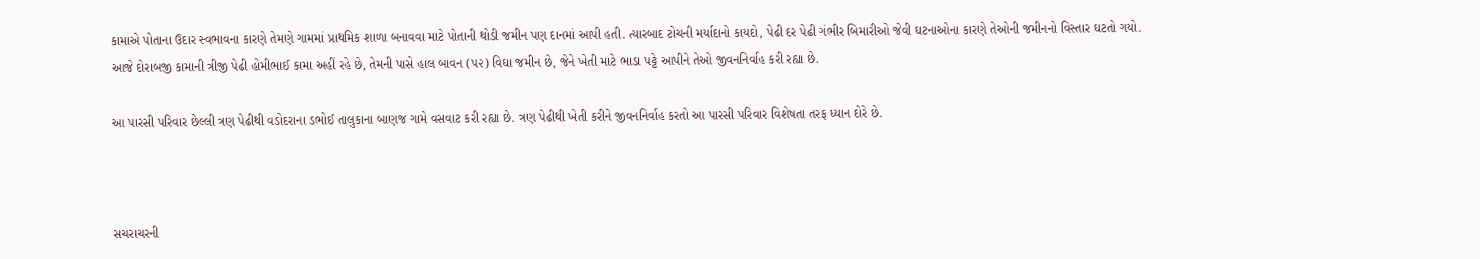કામાએ પોતાના ઉદાર સ્વભાવના કારણે તેમણે ગામમાં પ્રાથમિક શાળા બનાવવા માટે પોતાની થોડી જમીન પણ દાનમાં આપી હતી. ત્યારબાદ ટોચની મર્યાદાનો કાયદો, પેઢી દર પેઢી ગંભીર બિમારીઓ જેવી ઘટનાઓના કારણે તેઓની જમીનનો વિસ્તાર ઘટતો ગયો. આજે દોરાબજી કામાની ત્રીજી પેઢી હોમીભાઈ કામા અહીં રહે છે, તેમની પાસે હાલ બાવન (૫૨) વિઘા જમીન છે, જેને ખેતી માટે ભાડા પટ્ટે આપીને તેઓ જીવનનિર્વાહ કરી રહ્યા છે.

આ પારસી પરિવાર છેલ્લી ત્રણ પેઢીથી વડોદરાના ડભોઈ તાલુકાના બાણજ ગામે વસવાટ કરી રહ્યા છે. ત્રણ પેઢીથી ખેતી કરીને જીવનનિર્વાહ કરતો આ પારસી પરિવાર વિશેષતા તરફ ધ્યાન દોરે છે.



સચરાચરની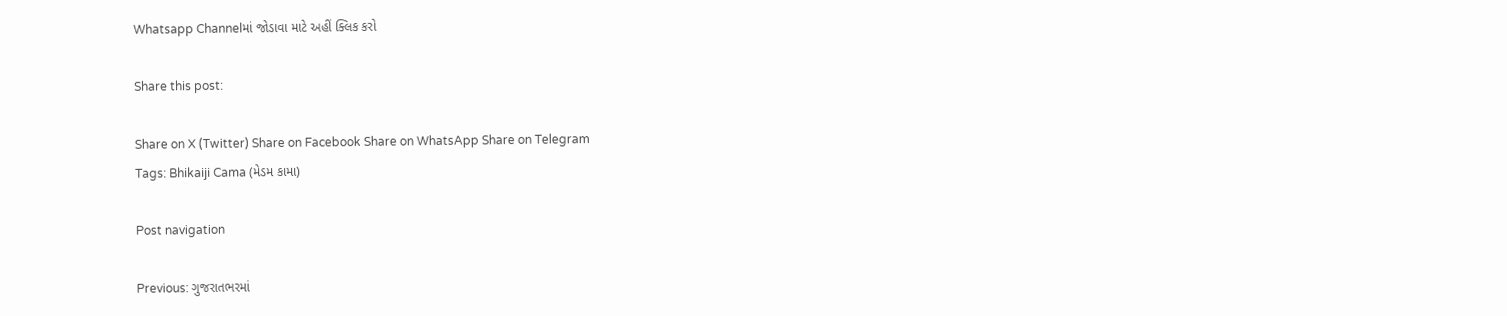Whatsapp Channelમાં જોડાવા માટે અહીં ક્લિક કરો

Share this post:

Share on X (Twitter) Share on Facebook Share on WhatsApp Share on Telegram
Tags: Bhikaiji Cama (મેડમ કામા)

Post navigation

Previous: ગુજરાતભરમાં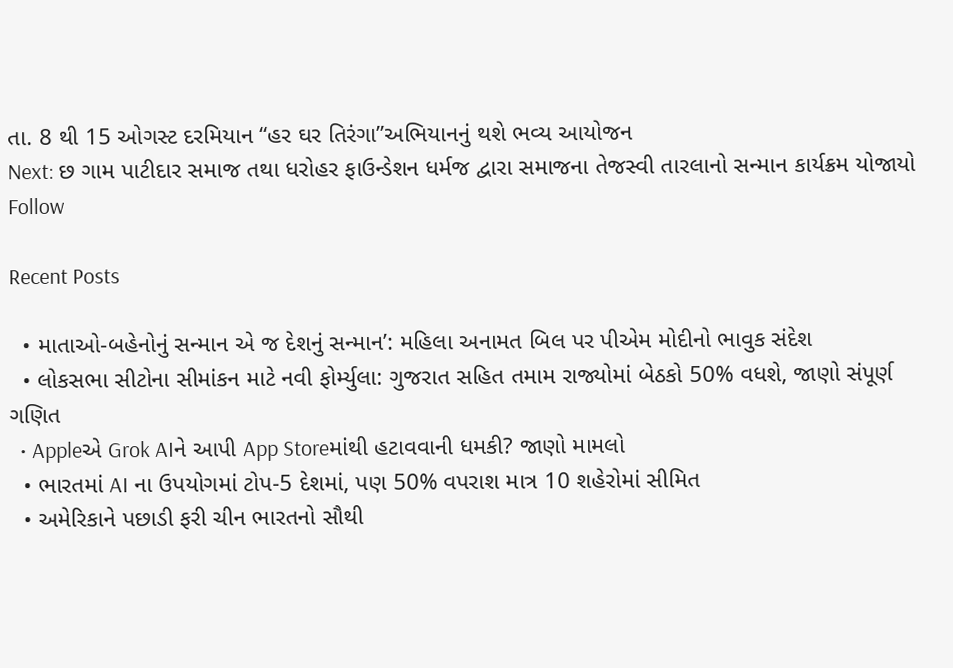તા. 8 થી 15 ઓગસ્ટ દરમિયાન “હર ઘર તિરંગા”અભિયાનનું થશે ભવ્ય આયોજન
Next: છ ગામ પાટીદાર સમાજ તથા ધરોહર ફાઉન્ડેશન ધર્મજ દ્વારા સમાજના તેજસ્વી તારલાનો સન્માન કાર્યક્રમ યોજાયો
Follow

Recent Posts

  • માતાઓ-બહેનોનું સન્માન એ જ દેશનું સન્માન’: મહિલા અનામત બિલ પર પીએમ મોદીનો ભાવુક સંદેશ
  • લોકસભા સીટોના સીમાંકન માટે નવી ફોર્મ્યુલા: ગુજરાત સહિત તમામ રાજ્યોમાં બેઠકો 50% વધશે, જાણો સંપૂર્ણ ગણિત
  • Appleએ Grok AIને આપી App Storeમાંથી હટાવવાની ધમકી? જાણો મામલો
  • ભારતમાં AI ના ઉપયોગમાં ટોપ-5 દેશમાં, પણ 50% વપરાશ માત્ર 10 શહેરોમાં સીમિત
  • અમેરિકાને પછાડી ફરી ચીન ભારતનો સૌથી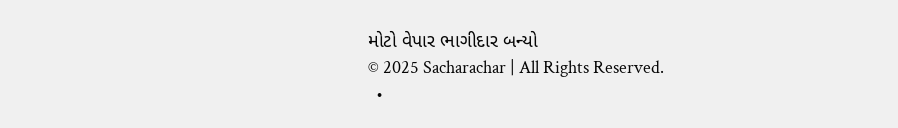મોટો વેપાર ભાગીદાર બન્યો
© 2025 Sacharachar | All Rights Reserved.
  •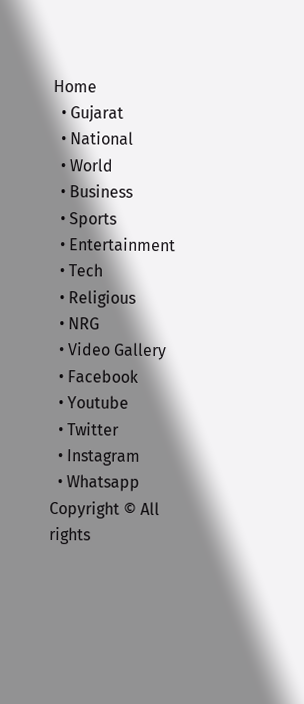Home
  • Gujarat
  • National
  • World
  • Business
  • Sports
  • Entertainment
  • Tech
  • Religious
  • NRG
  • Video Gallery
  • Facebook
  • Youtube
  • Twitter
  • Instagram
  • Whatsapp
Copyright © All rights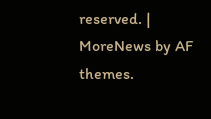reserved. | MoreNews by AF themes.